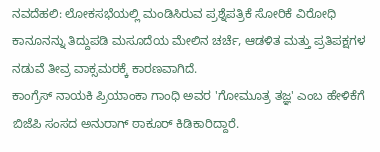ನವದೆಹಲಿ: ಲೋಕಸಭೆಯಲ್ಲಿ ಮಂಡಿಸಿರುವ ಪ್ರಶ್ನೆಪತ್ರಿಕೆ ಸೋರಿಕೆ ವಿರೋಧಿ ಕಾನೂನನ್ನು ತಿದ್ದುಪಡಿ ಮಸೂದೆಯ ಮೇಲಿನ ಚರ್ಚೆ, ಆಡಳಿತ ಮತ್ತು ಪ್ರತಿಪಕ್ಷಗಳ ನಡುವೆ ತೀವ್ರ ವಾಕ್ಸಮರಕ್ಕೆ ಕಾರಣವಾಗಿದೆ.
ಕಾಂಗ್ರೆಸ್ ನಾಯಕಿ ಪ್ರಿಯಾಂಕಾ ಗಾಂಧಿ ಅವರ 'ಗೋಮೂತ್ರ ತಜ್ಞ' ಎಂಬ ಹೇಳಿಕೆಗೆ ಬಿಜೆಪಿ ಸಂಸದ ಅನುರಾಗ್ ಠಾಕೂರ್ ಕಿಡಿಕಾರಿದ್ದಾರೆ.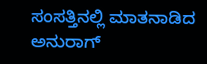ಸಂಸತ್ತಿನಲ್ಲಿ ಮಾತನಾಡಿದ ಅನುರಾಗ್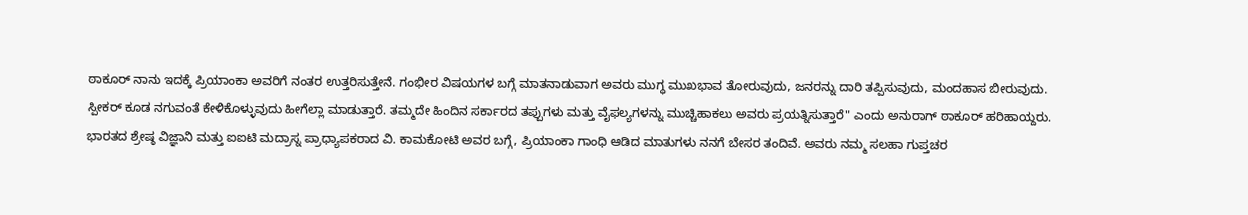ಠಾಕೂರ್ ನಾನು ಇದಕ್ಕೆ ಪ್ರಿಯಾಂಕಾ ಅವರಿಗೆ ನಂತರ ಉತ್ತರಿಸುತ್ತೇನೆ. ಗಂಭೀರ ವಿಷಯಗಳ ಬಗ್ಗೆ ಮಾತನಾಡುವಾಗ ಅವರು ಮುಗ್ಧ ಮುಖಭಾವ ತೋರುವುದು, ಜನರನ್ನು ದಾರಿ ತಪ್ಪಿಸುವುದು, ಮಂದಹಾಸ ಬೀರುವುದು.
ಸ್ಪೀಕರ್ ಕೂಡ ನಗುವಂತೆ ಕೇಳಿಕೊಳ್ಳುವುದು ಹೀಗೆಲ್ಲಾ ಮಾಡುತ್ತಾರೆ. ತಮ್ಮದೇ ಹಿಂದಿನ ಸರ್ಕಾರದ ತಪ್ಪುಗಳು ಮತ್ತು ವೈಫಲ್ಯಗಳನ್ನು ಮುಚ್ಚಿಹಾಕಲು ಅವರು ಪ್ರಯತ್ನಿಸುತ್ತಾರೆ" ಎಂದು ಅನುರಾಗ್ ಠಾಕೂರ್ ಹರಿಹಾಯ್ದರು.
ಭಾರತದ ಶ್ರೇಷ್ಠ ವಿಜ್ಞಾನಿ ಮತ್ತು ಐಐಟಿ ಮದ್ರಾಸ್ನ ಪ್ರಾಧ್ಯಾಪಕರಾದ ವಿ. ಕಾಮಕೋಟಿ ಅವರ ಬಗ್ಗೆ, ಪ್ರಿಯಾಂಕಾ ಗಾಂಧಿ ಆಡಿದ ಮಾತುಗಳು ನನಗೆ ಬೇಸರ ತಂದಿವೆ. ಅವರು ನಮ್ಮ ಸಲಹಾ ಗುಪ್ತಚರ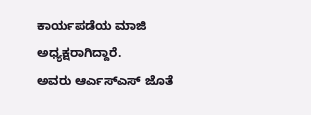ಕಾರ್ಯಪಡೆಯ ಮಾಜಿ ಅಧ್ಯಕ್ಷರಾಗಿದ್ದಾರೆ.
ಅವರು ಆರ್ಎಸ್ಎಸ್ ಜೊತೆ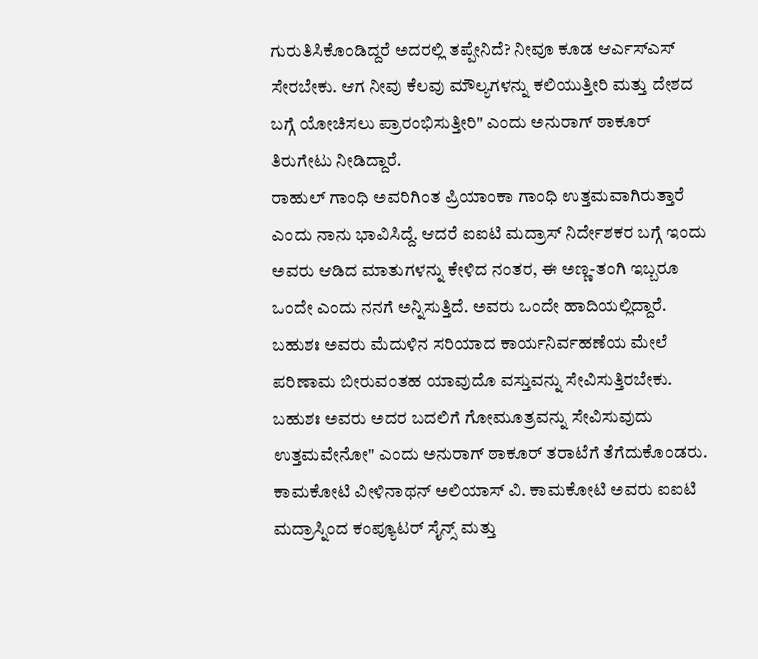ಗುರುತಿಸಿಕೊಂಡಿದ್ದರೆ ಅದರಲ್ಲಿ ತಪ್ಪೇನಿದೆ? ನೀವೂ ಕೂಡ ಆರ್ಎಸ್ಎಸ್ ಸೇರಬೇಕು. ಆಗ ನೀವು ಕೆಲವು ಮೌಲ್ಯಗಳನ್ನು ಕಲಿಯುತ್ತೀರಿ ಮತ್ತು ದೇಶದ ಬಗ್ಗೆ ಯೋಚಿಸಲು ಪ್ರಾರಂಭಿಸುತ್ತೀರಿ" ಎಂದು ಅನುರಾಗ್ ಠಾಕೂರ್ ತಿರುಗೇಟು ನೀಡಿದ್ದಾರೆ.
ರಾಹುಲ್ ಗಾಂಧಿ ಅವರಿಗಿಂತ ಪ್ರಿಯಾಂಕಾ ಗಾಂಧಿ ಉತ್ತಮವಾಗಿರುತ್ತಾರೆ ಎಂದು ನಾನು ಭಾವಿಸಿದ್ದೆ. ಆದರೆ ಐಐಟಿ ಮದ್ರಾಸ್ ನಿರ್ದೇಶಕರ ಬಗ್ಗೆ ಇಂದು ಅವರು ಆಡಿದ ಮಾತುಗಳನ್ನು ಕೇಳಿದ ನಂತರ, ಈ ಅಣ್ಣ-ತಂಗಿ ಇಬ್ಬರೂ ಒಂದೇ ಎಂದು ನನಗೆ ಅನ್ನಿಸುತ್ತಿದೆ. ಅವರು ಒಂದೇ ಹಾದಿಯಲ್ಲಿದ್ದಾರೆ.
ಬಹುಶಃ ಅವರು ಮೆದುಳಿನ ಸರಿಯಾದ ಕಾರ್ಯನಿರ್ವಹಣೆಯ ಮೇಲೆ ಪರಿಣಾಮ ಬೀರುವಂತಹ ಯಾವುದೊ ವಸ್ತುವನ್ನು ಸೇವಿಸುತ್ತಿರಬೇಕು. ಬಹುಶಃ ಅವರು ಅದರ ಬದಲಿಗೆ ಗೋಮೂತ್ರವನ್ನು ಸೇವಿಸುವುದು ಉತ್ತಮವೇನೋ" ಎಂದು ಅನುರಾಗ್ ಠಾಕೂರ್ ತರಾಟೆಗೆ ತೆಗೆದುಕೊಂಡರು.
ಕಾಮಕೋಟಿ ವೀಳಿನಾಥನ್ ಅಲಿಯಾಸ್ ವಿ. ಕಾಮಕೋಟಿ ಅವರು ಐಐಟಿ ಮದ್ರಾಸ್ನಿಂದ ಕಂಪ್ಯೂಟರ್ ಸೈನ್ಸ್ ಮತ್ತು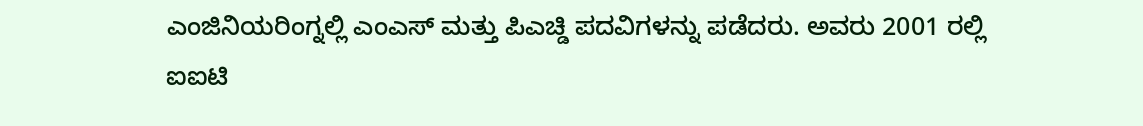ಎಂಜಿನಿಯರಿಂಗ್ನಲ್ಲಿ ಎಂಎಸ್ ಮತ್ತು ಪಿಎಚ್ಡಿ ಪದವಿಗಳನ್ನು ಪಡೆದರು. ಅವರು 2001 ರಲ್ಲಿ ಐಐಟಿ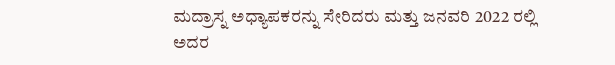ಮದ್ರಾಸ್ನ ಅಧ್ಯಾಪಕರನ್ನು ಸೇರಿದರು ಮತ್ತು ಜನವರಿ 2022 ರಲ್ಲಿ ಅದರ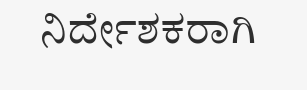ನಿರ್ದೇಶಕರಾಗಿ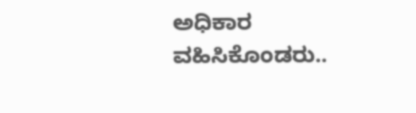ಅಧಿಕಾರ ವಹಿಸಿಕೊಂಡರು..